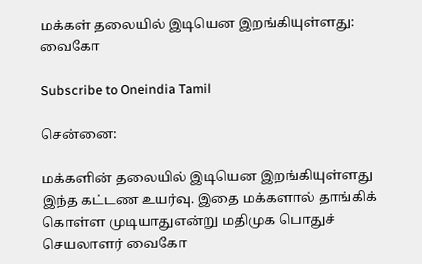மக்கள் தலையில் இடியென இறங்கியுள்ளது: வைகோ

Subscribe to Oneindia Tamil

சென்னை:

மக்களின் தலையில் இடியென இறங்கியுள்ளது இந்த கட்டண உயர்வு. இதை மக்களால் தாங்கிக் கொள்ள முடியாதுஎன்று மதிமுக பொதுச் செயலாளர் வைகோ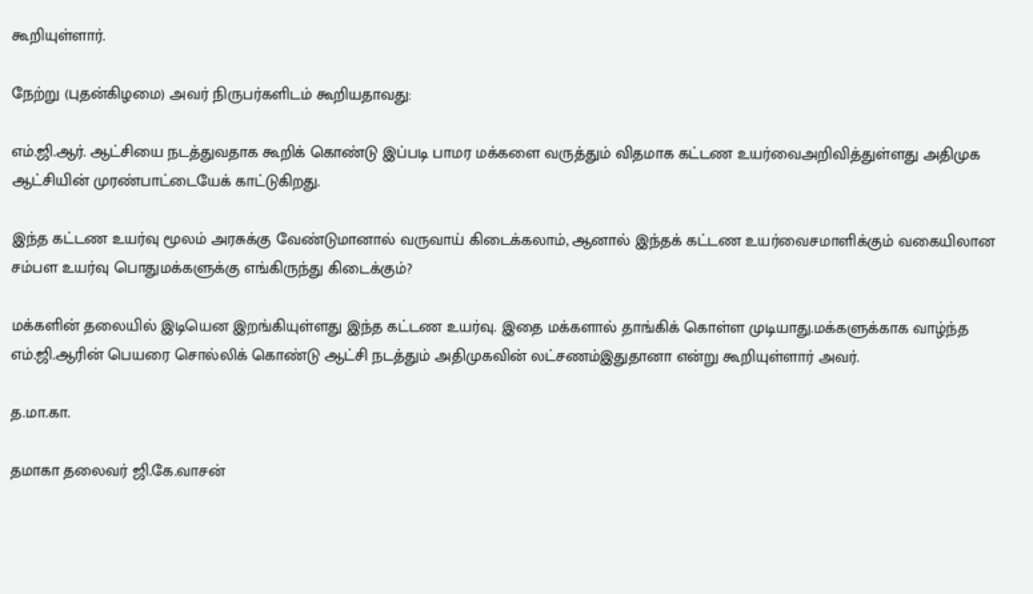கூறியுள்ளார்.

நேற்று (புதன்கிழமை) அவர் நிருபர்களிடம் கூறியதாவது:

எம்.ஜி.ஆர். ஆட்சியை நடத்துவதாக கூறிக் கொண்டு இப்படி பாமர மக்களை வருத்தும் விதமாக கட்டண உயர்வைஅறிவித்துள்ளது அதிமுக ஆட்சியின் முரண்பாட்டையேக் காட்டுகிறது.

இந்த கட்டண உயர்வு மூலம் அரசுக்கு வேண்டுமானால் வருவாய் கிடைக்கலாம், ஆனால் இந்தக் கட்டண உயர்வைசமாளிக்கும் வகையிலான சம்பள உயர்வு பொதுமக்களுக்கு எங்கிருந்து கிடைக்கும்?

மக்களின் தலையில் இடியென இறங்கியுள்ளது இந்த கட்டண உயர்வு. இதை மக்களால் தாங்கிக் கொள்ள முடியாது.மக்களுக்காக வாழ்ந்த எம்.ஜி.ஆரின் பெயரை சொல்லிக் கொண்டு ஆட்சி நடத்தும் அதிமுகவின் லட்சணம்இதுதானா என்று கூறியுள்ளார் அவர்.

த.மா.கா.

தமாகா தலைவர் ஜி.கே.வாசன்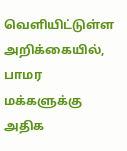வெளியிட்டுள்ள அறிக்கையில், பாமர மக்களுக்கு அதிக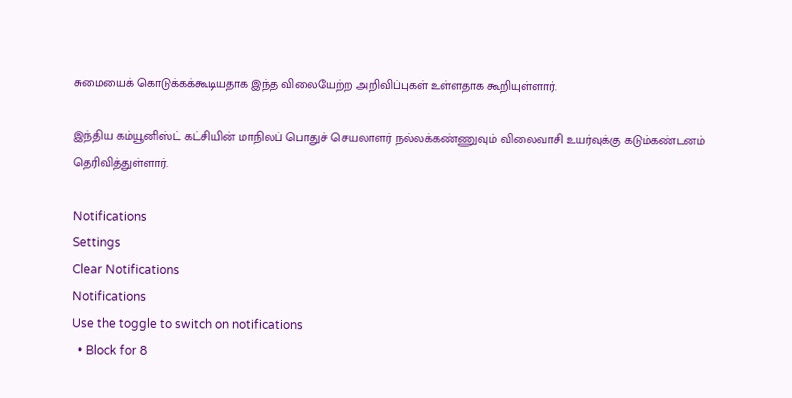சுமையைக் கொடுக்கக்கூடியதாக இந்த விலையேற்ற அறிவிப்புகள் உள்ளதாக கூறியுள்ளார்.

இந்திய கம்யூனிஸ்ட் கட்சியின் மாநிலப் பொதுச் செயலாளர் நல்லக்கண்ணுவும் விலைவாசி உயர்வுக்கு கடும்கண்டனம் தெரிவித்துள்ளார்.

Notifications
Settings
Clear Notifications
Notifications
Use the toggle to switch on notifications
  • Block for 8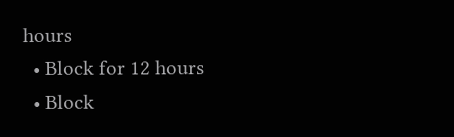hours
  • Block for 12 hours
  • Block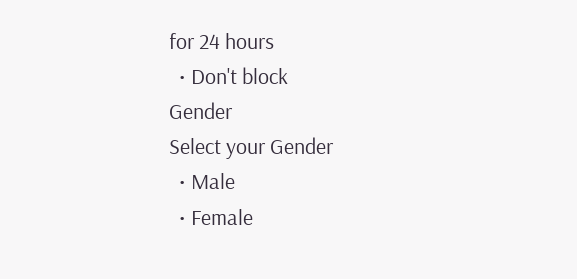for 24 hours
  • Don't block
Gender
Select your Gender
  • Male
  • Female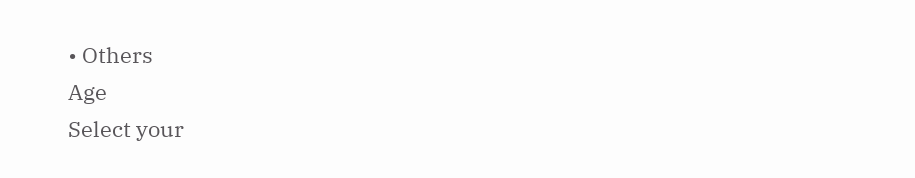• Others
Age
Select your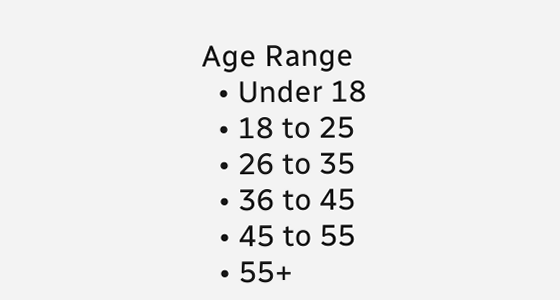Age Range
  • Under 18
  • 18 to 25
  • 26 to 35
  • 36 to 45
  • 45 to 55
  • 55+